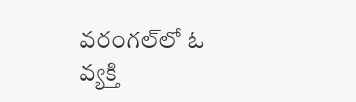వరంగల్‌లో ఓ వ్యక్తి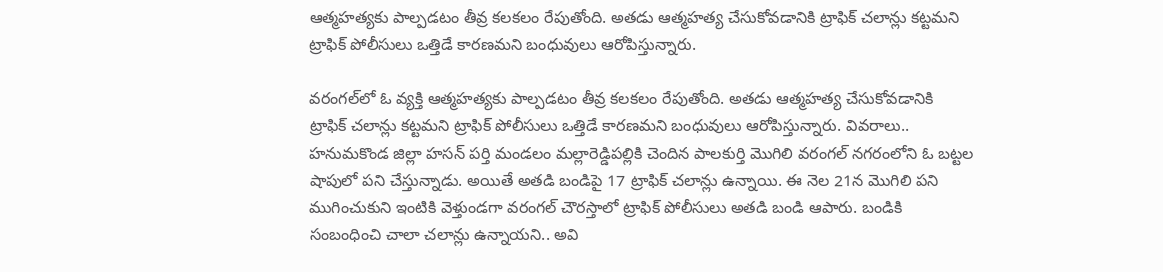ఆత్మహత్యకు పాల్పడటం తీవ్ర కలకలం రేపుతోంది. అతడు ఆత్మహత్య చేసుకోవడానికి ట్రాఫిక్ చలాన్లు కట్టమని ట్రాఫిక్ పోలీసులు ఒత్తిడే కారణమని బంధువులు ఆరోపిస్తున్నారు.

వరంగల్‌లో ఓ వ్యక్తి ఆత్మహత్యకు పాల్పడటం తీవ్ర కలకలం రేపుతోంది. అతడు ఆత్మహత్య చేసుకోవడానికి ట్రాఫిక్ చలాన్లు కట్టమని ట్రాఫిక్ పోలీసులు ఒత్తిడే కారణమని బంధువులు ఆరోపిస్తున్నారు. వివరాలు.. హనుమకొండ జిల్లా హసన్ పర్తి మండలం మల్లారెడ్డిపల్లికి చెందిన పాలకుర్తి మొగిలి వరంగల్ నగరంలోని ఓ బట్టల షాపులో పని చేస్తున్నాడు. అయితే అతడి బండిపై 17 ట్రాఫిక్ చలాన్లు ఉన్నాయి. ఈ నెల 21న మొగిలి పని ముగించుకుని ఇంటికి వెళ్తుండగా వరంగల్ చౌరస్తాలో ట్రాఫిక్ పోలీసులు అతడి బండి ఆపారు. బండికి సంబంధించి చాలా చలాన్లు ఉన్నాయని.. అవి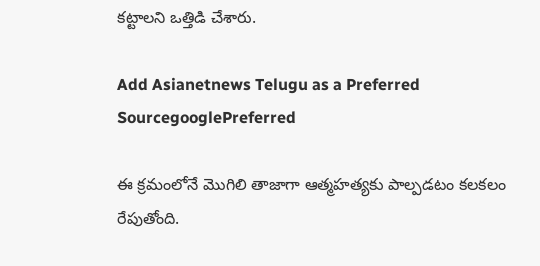కట్టాలని ఒత్తిడి చేశారు.

Add Asianetnews Telugu as a Preferred SourcegooglePreferred

ఈ క్రమంలోనే మొగిలి తాజాగా ఆత్మహత్యకు పాల్పడటం కలకలం రేపుతోంది.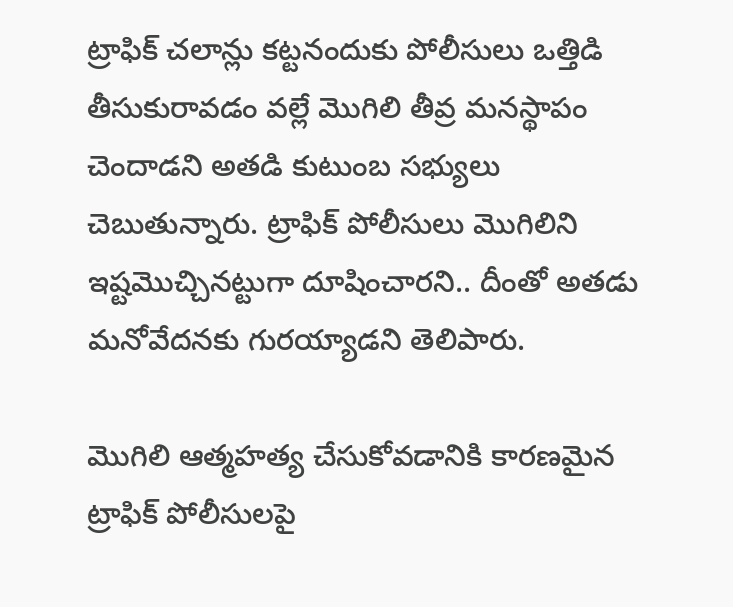ట్రాఫిక్ చలాన్లు కట్టనందుకు పోలీసులు ఒత్తిడి తీసుకురావడం వల్లే మొగిలి తీవ్ర మనస్థాపం చెందాడని అతడి కుటుంబ సభ్యులు చెబుతున్నారు. ట్రాఫిక్ పోలీసులు మొగిలిని ఇష్టమొచ్చినట్టుగా దూషించారని.. దీంతో అతడు మనోవేదనకు గురయ్యాడని తెలిపారు.

మొగిలి ఆత్మహత్య చేసుకోవడానికి కారణమైన ట్రాఫిక్ పోలీసులపై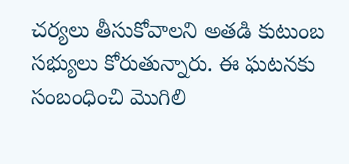చర్యలు తీసుకోవాలని అతడి కుటుంబ సభ్యులు కోరుతున్నారు. ఈ ఘటనకు సంబంధించి మొగిలి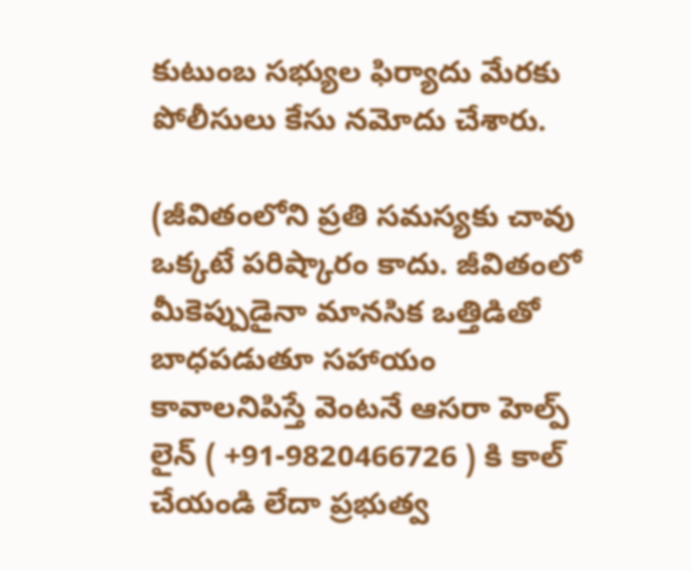కుటుంబ సభ్యుల ఫిర్యాదు మేరకు పోలీసులు కేసు నమోదు చేశారు.

(జీవితంలోని ప్రతి సమస్యకు చావు ఒక్కటే పరిష్కారం కాదు. జీవితంలో మీకెప్పుడైనా మానసిక ఒత్తిడితో బాధపడుతూ సహాయం కావాలనిపిస్తే వెంటనే ఆసరా హెల్ప్ లైన్ ( +91-9820466726 ) కి కాల్ చేయండి లేదా ప్రభుత్వ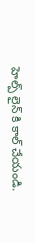హెల్ప్ లైన్ కి కాల్ చేయండి.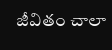జీవితం చాలా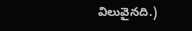విలువైనది.)